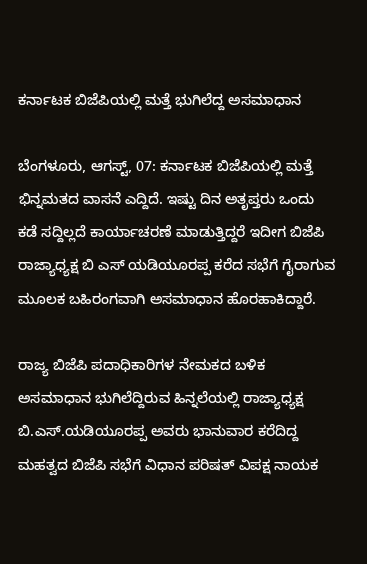ಕರ್ನಾಟಕ ಬಿಜೆಪಿಯಲ್ಲಿ ಮತ್ತೆ ಭುಗಿಲೆದ್ದ ಅಸಮಾಧಾನ

ಬೆಂಗಳೂರು, ಆಗಸ್ಟ್, 07: ಕರ್ನಾಟಕ ಬಿಜೆಪಿಯಲ್ಲಿ ಮತ್ತೆ ಭಿನ್ನಮತದ ವಾಸನೆ ಎದ್ದಿದೆ. ಇಷ್ಟು ದಿನ ಅತೃಪ್ತರು ಒಂದು ಕಡೆ ಸದ್ದಿಲ್ಲದೆ ಕಾರ್ಯಾಚರಣೆ ಮಾಡುತ್ತಿದ್ದರೆ ಇದೀಗ ಬಿಜೆಪಿ ರಾಜ್ಯಾಧ್ಯಕ್ಷ ಬಿ ಎಸ್ ಯಡಿಯೂರಪ್ಪ ಕರೆದ ಸಭೆಗೆ ಗೈರಾಗುವ ಮೂಲಕ ಬಹಿರಂಗವಾಗಿ ಅಸಮಾಧಾನ ಹೊರಹಾಕಿದ್ದಾರೆ.

ರಾಜ್ಯ ಬಿಜೆಪಿ ಪದಾಧಿಕಾರಿಗಳ ನೇಮಕದ ಬಳಿಕ ಅಸಮಾಧಾನ ಭುಗಿಲೆದ್ದಿರುವ ಹಿನ್ನಲೆಯಲ್ಲಿ ರಾಜ್ಯಾಧ್ಯಕ್ಷ ಬಿ.ಎಸ್‌.ಯಡಿಯೂರಪ್ಪ ಅವರು ಭಾನುವಾರ ಕರೆದಿದ್ದ ಮಹತ್ವದ ಬಿಜೆಪಿ ಸಭೆಗೆ ವಿಧಾನ ಪರಿಷತ್ ವಿಪಕ್ಷ ನಾಯಕ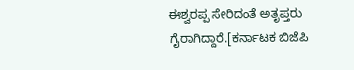ಈಶ್ವರಪ್ಪ ಸೇರಿದಂತೆ ಅತೃಪ್ತರು ಗೈರಾಗಿದ್ದಾರೆ.[ಕರ್ನಾಟಕ ಬಿಜೆಪಿ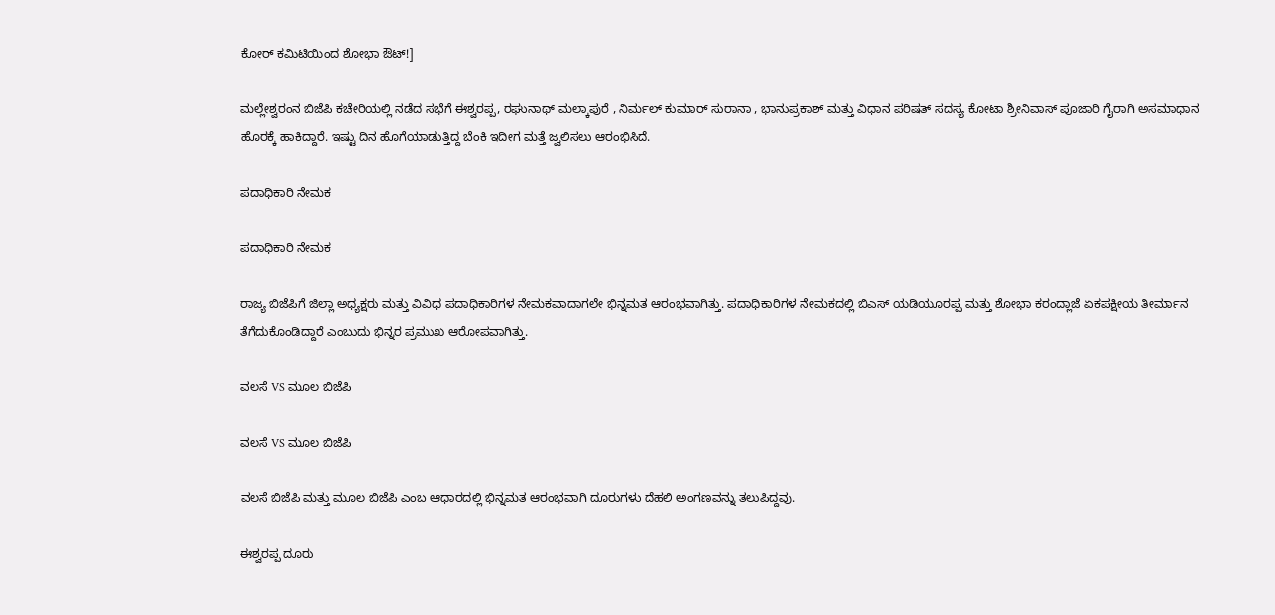ಕೋರ್ ಕಮಿಟಿಯಿಂದ ಶೋಭಾ ಔಟ್!]

ಮಲ್ಲೇಶ್ವರಂನ ಬಿಜೆಪಿ ಕಚೇರಿಯಲ್ಲಿ ನಡೆದ ಸಭೆಗೆ ಈಶ್ವರಪ್ಪ, ರಘುನಾಥ್‌ ಮಲ್ಕಾಪುರೆ , ನಿರ್ಮಲ್‌ ಕುಮಾರ್‌ ಸುರಾನಾ , ಭಾನುಪ್ರಕಾಶ್‌ ಮತ್ತು ವಿಧಾನ ಪರಿಷತ್‌ ಸದಸ್ಯ ಕೋಟಾ ಶ್ರೀನಿವಾಸ್‌ ಪೂಜಾರಿ ಗೈರಾಗಿ ಅಸಮಾಧಾನ ಹೊರಕ್ಕೆ ಹಾಕಿದ್ದಾರೆ. ಇಷ್ಟು ದಿನ ಹೊಗೆಯಾಡುತ್ತಿದ್ದ ಬೆಂಕಿ ಇದೀಗ ಮತ್ತೆ ಜ್ವಲಿಸಲು ಆರಂಭಿಸಿದೆ.

ಪದಾಧಿಕಾರಿ ನೇಮಕ

ಪದಾಧಿಕಾರಿ ನೇಮಕ

ರಾಜ್ಯ ಬಿಜೆಪಿಗೆ ಜಿಲ್ಲಾ ಅಧ್ಯಕ್ಷರು ಮತ್ತು ವಿವಿಧ ಪದಾಧಿಕಾರಿಗಳ ನೇಮಕವಾದಾಗಲೇ ಭಿನ್ನಮತ ಆರಂಭವಾಗಿತ್ತು. ಪದಾಧಿಕಾರಿಗಳ ನೇಮಕದಲ್ಲಿ ಬಿಎಸ್ ಯಡಿಯೂರಪ್ಪ ಮತ್ತು ಶೋಭಾ ಕರಂದ್ಲಾಜೆ ಏಕಪಕ್ಷೀಯ ತೀರ್ಮಾನ ತೆಗೆದುಕೊಂಡಿದ್ದಾರೆ ಎಂಬುದು ಭಿನ್ನರ ಪ್ರಮುಖ ಆರೋಪವಾಗಿತ್ತು.

ವಲಸೆ VS ಮೂಲ ಬಿಜೆಪಿ

ವಲಸೆ VS ಮೂಲ ಬಿಜೆಪಿ

ವಲಸೆ ಬಿಜೆಪಿ ಮತ್ತು ಮೂಲ ಬಿಜೆಪಿ ಎಂಬ ಆಧಾರದಲ್ಲಿ ಭಿನ್ನಮತ ಆರಂಭವಾಗಿ ದೂರುಗಳು ದೆಹಲಿ ಅಂಗಣವನ್ನು ತಲುಪಿದ್ದವು.

ಈಶ್ವರಪ್ಪ ದೂರು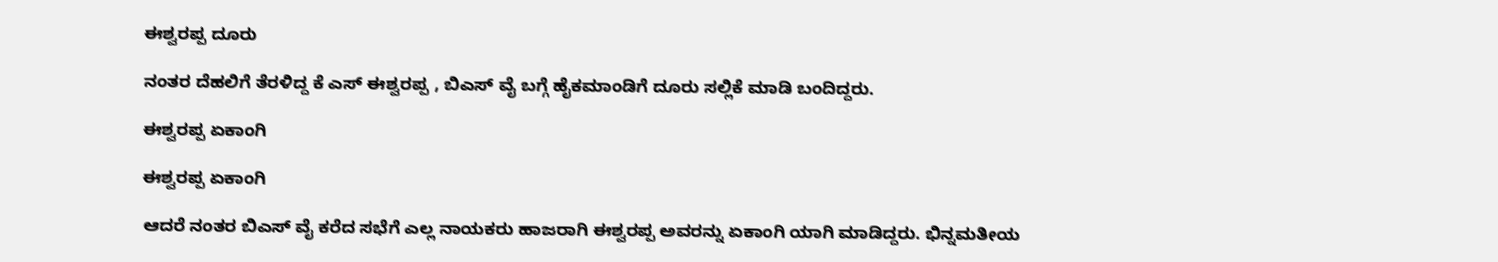ಈಶ್ವರಪ್ಪ ದೂರು

ನಂತರ ದೆಹಲಿಗೆ ತೆರಳಿದ್ದ ಕೆ ಎಸ್ ಈಶ್ವರಪ್ಪ , ಬಿಎಸ್ ವೈ ಬಗ್ಗೆ ಹೈಕಮಾಂಡಿಗೆ ದೂರು ಸಲ್ಲಿಕೆ ಮಾಡಿ ಬಂದಿದ್ದರು.

ಈಶ್ವರಪ್ಪ ಏಕಾಂಗಿ

ಈಶ್ವರಪ್ಪ ಏಕಾಂಗಿ

ಆದರೆ ನಂತರ ಬಿಎಸ್ ವೈ ಕರೆದ ಸಭೆಗೆ ಎಲ್ಲ ನಾಯಕರು ಹಾಜರಾಗಿ ಈಶ್ವರಪ್ಪ ಅವರನ್ನು ಏಕಾಂಗಿ ಯಾಗಿ ಮಾಡಿದ್ದರು. ಭಿನ್ನಮತೀಯ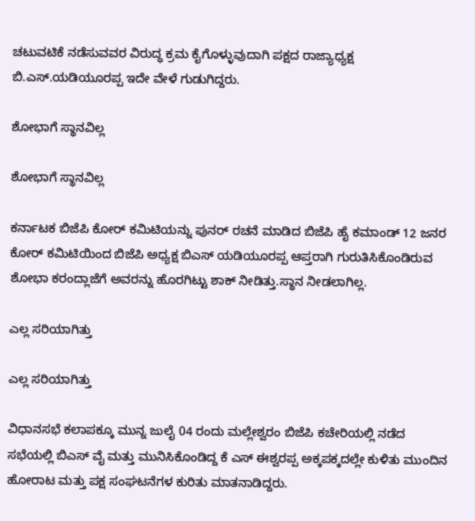ಚಟುವಟಿಕೆ ನಡೆಸುವವರ ವಿರುದ್ಧ ಕ್ರಮ ಕೈಗೊಳ್ಳುವುದಾಗಿ ಪಕ್ಷದ ರಾಜ್ಯಾಧ್ಯಕ್ಷ ಬಿ.ಎಸ್.ಯಡಿಯೂರಪ್ಪ ಇದೇ ವೇಳೆ ಗುಡುಗಿದ್ದರು.

ಶೋಭಾಗೆ ಸ್ಥಾನವಿಲ್ಲ

ಶೋಭಾಗೆ ಸ್ಥಾನವಿಲ್ಲ

ಕರ್ನಾಟಕ ಬಿಜೆಪಿ ಕೋರ್ ಕಮಿಟಿಯನ್ನು ಪುನರ್ ರಚನೆ ಮಾಡಿದ ಬಿಜೆಪಿ ಹೈ ಕಮಾಂಡ್ 12 ಜನರ ಕೋರ್ ಕಮಿಟಿಯಿಂದ ಬಿಜೆಪಿ ಅಧ್ಯಕ್ಷ ಬಿಎಸ್ ಯಡಿಯೂರಪ್ಪ ಆಪ್ತರಾಗಿ ಗುರುತಿಸಿಕೊಂಡಿರುವ ಶೋಭಾ ಕರಂದ್ಲಾಜೆಗೆ ಅವರನ್ನು ಹೊರಗಿಟ್ಟು ಶಾಕ್ ನೀಡಿತ್ತು.ಸ್ಥಾನ ನೀಡಲಾಗಿಲ್ಲ.

ಎಲ್ಲ ಸರಿಯಾಗಿತ್ತು

ಎಲ್ಲ ಸರಿಯಾಗಿತ್ತು

ವಿಧಾನಸಭೆ ಕಲಾಪಕ್ಕೂ ಮುನ್ನ ಜುಲೈ 04 ರಂದು ಮಲ್ಲೇಶ್ವರಂ ಬಿಜೆಪಿ ಕಚೇರಿಯಲ್ಲಿ ನಡೆದ ಸಭೆಯಲ್ಲಿ ಬಿಎಸ್ ವೈ ಮತ್ತು ಮುನಿಸಿಕೊಂಡಿದ್ದ ಕೆ ಎಸ್ ಈಶ್ವರಪ್ಪ ಅಕ್ಕಪಕ್ಕದಲ್ಲೇ ಕುಳಿತು ಮುಂದಿನ ಹೋರಾಟ ಮತ್ತು ಪಕ್ಷ ಸಂಘಟನೆಗಳ ಕುರಿತು ಮಾತನಾಡಿದ್ದರು.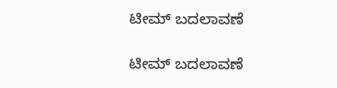ಟೀಮ್ ಬದಲಾವಣೆ

ಟೀಮ್ ಬದಲಾವಣೆ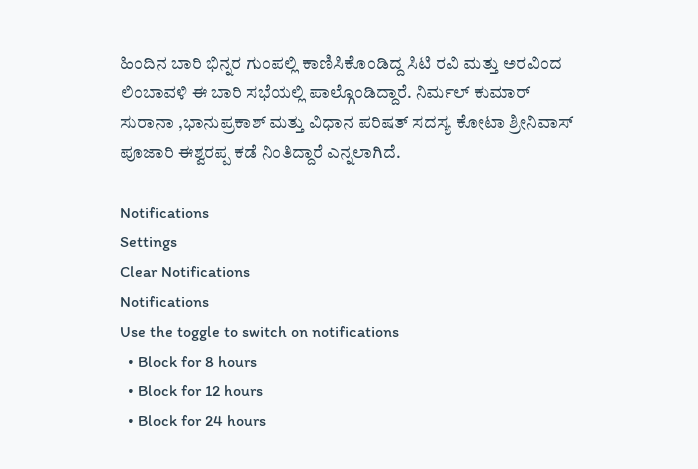ಹಿಂದಿನ ಬಾರಿ ಭಿನ್ನರ ಗುಂಪಲ್ಲಿ ಕಾಣಿಸಿಕೊಂಡಿದ್ದ ಸಿಟಿ ರವಿ ಮತ್ತು ಅರವಿಂದ ಲಿಂಬಾವಳಿ ಈ ಬಾರಿ ಸಭೆಯಲ್ಲಿ ಪಾಲ್ಗೊಂಡಿದ್ದಾರೆ. ನಿರ್ಮಲ್‌ ಕುಮಾರ್‌ ಸುರಾನಾ ,ಭಾನುಪ್ರಕಾಶ್‌ ಮತ್ತು ವಿಧಾನ ಪರಿಷತ್‌ ಸದಸ್ಯ ಕೋಟಾ ಶ್ರೀನಿವಾಸ್‌ ಪೂಜಾರಿ ಈಶ್ವರಪ್ಪ ಕಡೆ ನಿಂತಿದ್ದಾರೆ ಎನ್ನಲಾಗಿದೆ.

Notifications
Settings
Clear Notifications
Notifications
Use the toggle to switch on notifications
  • Block for 8 hours
  • Block for 12 hours
  • Block for 24 hours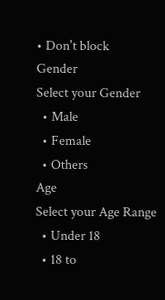• Don't block
Gender
Select your Gender
  • Male
  • Female
  • Others
Age
Select your Age Range
  • Under 18
  • 18 to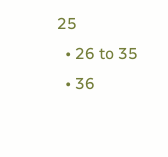25
  • 26 to 35
  • 36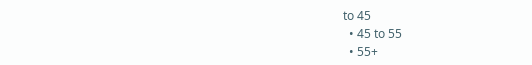to 45
  • 45 to 55
  • 55+